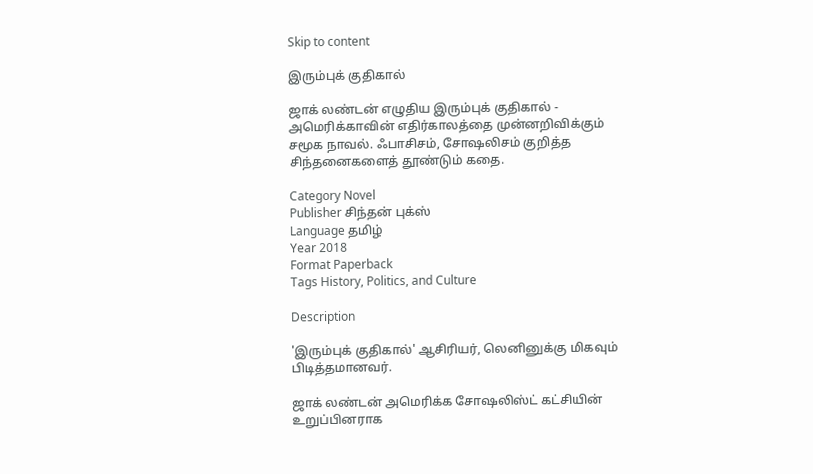Skip to content

இரும்புக் குதிகால்

ஜாக் லண்டன் எழுதிய இரும்புக் குதிகால் - அமெரிக்காவின் எதிர்காலத்தை முன்னறிவிக்கும் சமூக நாவல். ஃபாசிசம், சோஷலிசம் குறித்த சிந்தனைகளைத் தூண்டும் கதை.

Category Novel
Publisher சிந்தன் புக்ஸ்
Language தமிழ்
Year 2018
Format Paperback
Tags History, Politics, and Culture

Description

'இரும்புக் குதிகால்' ஆசிரியர், லெனினுக்கு மிகவும் பிடித்தமானவர்.

ஜாக் லண்டன் அமெரிக்க சோஷலிஸ்ட் கட்சியின் உறுப்பினராக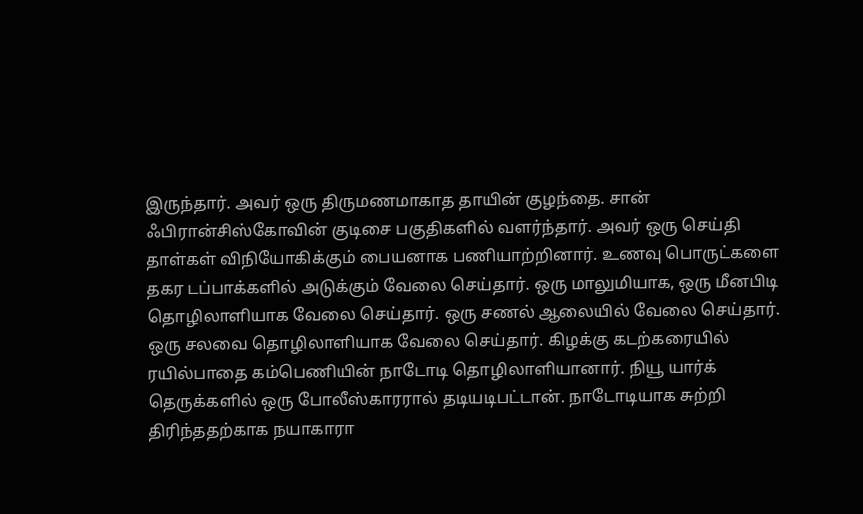இருந்தார். அவர் ஒரு திருமணமாகாத தாயின் குழந்தை. சான் ஃபிரான்சிஸ்கோவின் குடிசை பகுதிகளில் வளர்ந்தார். அவர் ஒரு செய்தி தாள்கள் விநியோகிக்கும் பையனாக பணியாற்றினார். உணவு பொருட்களை தகர டப்பாக்களில் அடுக்கும் வேலை செய்தார். ஒரு மாலுமியாக, ஒரு மீனபிடி தொழிலாளியாக வேலை செய்தார். ஒரு சணல் ஆலையில் வேலை செய்தார். ஒரு சலவை தொழிலாளியாக வேலை செய்தார். கிழக்கு கடற்கரையில் ரயில்பாதை கம்பெணியின் நாடோடி தொழிலாளியானார். நியூ யார்க் தெருக்களில் ஒரு போலீஸ்காரரால் தடியடிபட்டான். நாடோடியாக சுற்றி திரிந்ததற்காக நயாகாரா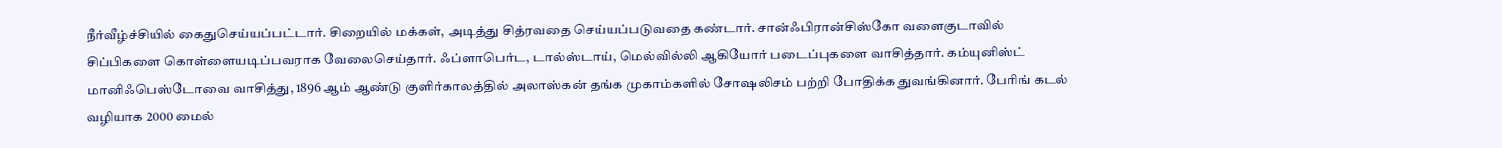நீர்வீழ்ச்சியில் கைதுசெய்யப்பட்டார். சிறையில் மக்கள், அடித்து சித்ரவதை செய்யப்படுவதை கண்டார். சான்ஃபிரான்சிஸ்கோ வளைகுடாவில் சிப்பிகளை கொள்ளையடிப்பவராக வேலைசெய்தார். ஃப்ளாபெர்ட, டால்ஸ்டாய், மெல்வில்லி ஆகியோர் படைப்புகளை வாசித்தார். கம்யுனிஸ்ட் மானிஃபெஸ்டோவை வாசித்து, 1896 ஆம் ஆண்டு குளிர்காலத்தில் அலாஸ்கன் தங்க முகாம்களில் சோஷலிசம் பற்றி போதிக்க துவங்கினார். பேரிங் கடல் வழியாக 2000 மைல்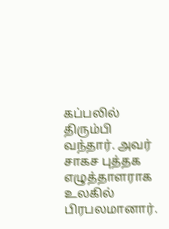கப்பலில் திரும்பி வந்தார். அவர் சாகச புத்தக எழுத்தாளராக உலகில் பிரபலமானார்.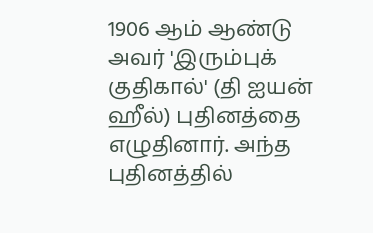1906 ஆம் ஆண்டு அவர் 'இரும்புக் குதிகால்' (தி ஐயன் ஹீல்) புதினத்தை எழுதினார். அந்த புதினத்தில்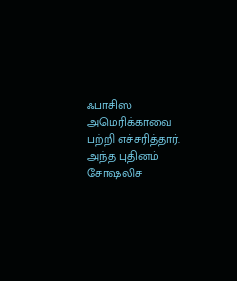ஃபாசிஸ அமெரிக்காவை பற்றி எச்சரித்தார். அந்த புதினம் சோஷலிச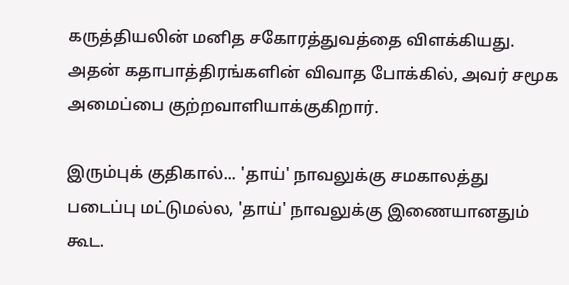கருத்தியலின் மனித சகோரத்துவத்தை விளக்கியது. அதன் கதாபாத்திரங்களின் விவாத போக்கில், அவர் சமூக அமைப்பை குற்றவாளியாக்குகிறார்.

இரும்புக் குதிகால்... 'தாய்' நாவலுக்கு சமகாலத்து படைப்பு மட்டுமல்ல, 'தாய்' நாவலுக்கு இணையானதும் கூட.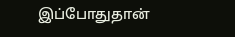இப்போதுதான்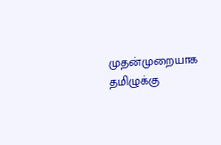முதன்முறையாக தமிழுக்கு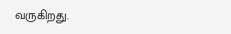வருகிறது.